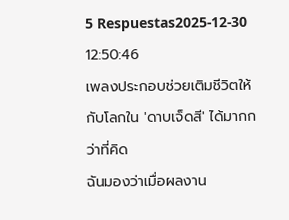5 Respuestas2025-12-30 12:50:46
เพลงประกอบช่วยเติมชีวิตให้กับโลกใน 'ดาบเจ็ดสี' ได้มากกว่าที่คิด
ฉันมองว่าเมื่อผลงาน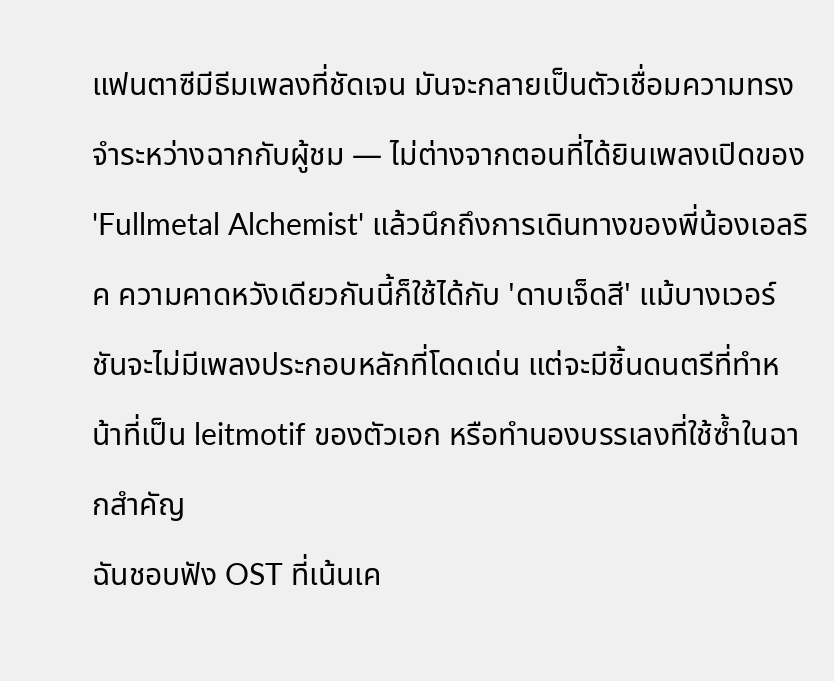แฟนตาซีมีธีมเพลงที่ชัดเจน มันจะกลายเป็นตัวเชื่อมความทรงจำระหว่างฉากกับผู้ชม — ไม่ต่างจากตอนที่ได้ยินเพลงเปิดของ 'Fullmetal Alchemist' แล้วนึกถึงการเดินทางของพี่น้องเอลริค ความคาดหวังเดียวกันนี้ก็ใช้ได้กับ 'ดาบเจ็ดสี' แม้บางเวอร์ชันจะไม่มีเพลงประกอบหลักที่โดดเด่น แต่จะมีชิ้นดนตรีที่ทำหน้าที่เป็น leitmotif ของตัวเอก หรือทำนองบรรเลงที่ใช้ซ้ำในฉากสำคัญ
ฉันชอบฟัง OST ที่เน้นเค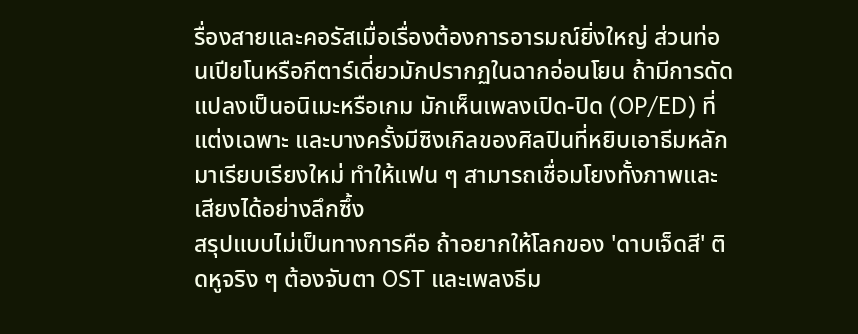รื่องสายและคอรัสเมื่อเรื่องต้องการอารมณ์ยิ่งใหญ่ ส่วนท่อนเปียโนหรือกีตาร์เดี่ยวมักปรากฏในฉากอ่อนโยน ถ้ามีการดัดแปลงเป็นอนิเมะหรือเกม มักเห็นเพลงเปิด-ปิด (OP/ED) ที่แต่งเฉพาะ และบางครั้งมีซิงเกิลของศิลปินที่หยิบเอาธีมหลักมาเรียบเรียงใหม่ ทำให้แฟน ๆ สามารถเชื่อมโยงทั้งภาพและเสียงได้อย่างลึกซึ้ง
สรุปแบบไม่เป็นทางการคือ ถ้าอยากให้โลกของ 'ดาบเจ็ดสี' ติดหูจริง ๆ ต้องจับตา OST และเพลงธีม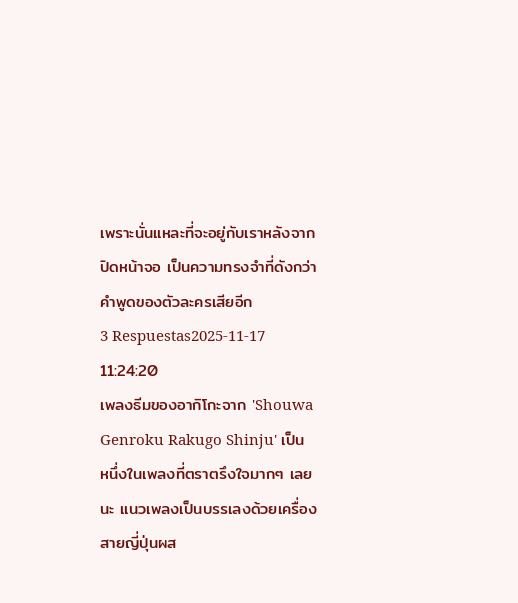เพราะนั่นแหละที่จะอยู่กับเราหลังจากปิดหน้าจอ เป็นความทรงจำที่ดังกว่าคำพูดของตัวละครเสียอีก
3 Respuestas2025-11-17 11:24:20
เพลงธีมของอากิโกะจาก 'Shouwa Genroku Rakugo Shinju' เป็นหนึ่งในเพลงที่ตราตรึงใจมากๆ เลยนะ แนวเพลงเป็นบรรเลงด้วยเครื่องสายญี่ปุ่นผส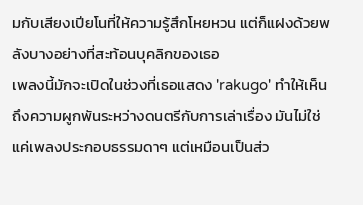มกับเสียงเปียโนที่ให้ความรู้สึกโหยหวน แต่ก็แฝงด้วยพลังบางอย่างที่สะท้อนบุคลิกของเธอ
เพลงนี้มักจะเปิดในช่วงที่เธอแสดง 'rakugo' ทำให้เห็นถึงความผูกพันระหว่างดนตรีกับการเล่าเรื่อง มันไม่ใช่แค่เพลงประกอบธรรมดาๆ แต่เหมือนเป็นส่ว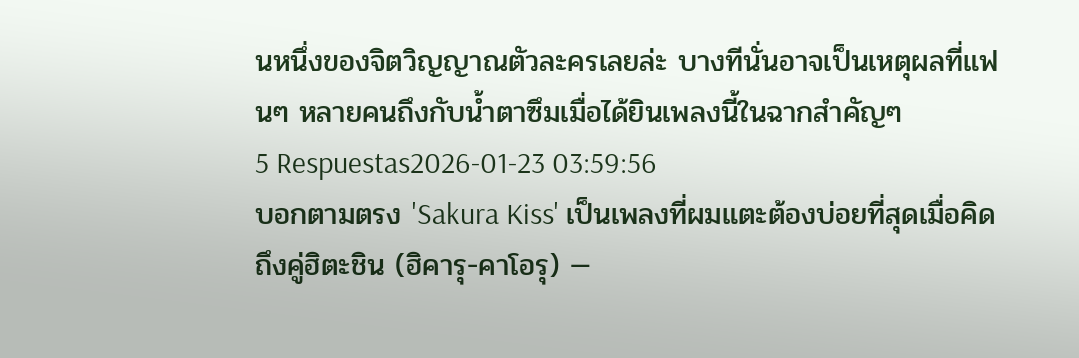นหนึ่งของจิตวิญญาณตัวละครเลยล่ะ บางทีนั่นอาจเป็นเหตุผลที่แฟนๆ หลายคนถึงกับน้ำตาซึมเมื่อได้ยินเพลงนี้ในฉากสำคัญๆ
5 Respuestas2026-01-23 03:59:56
บอกตามตรง 'Sakura Kiss' เป็นเพลงที่ผมแตะต้องบ่อยที่สุดเมื่อคิดถึงคู่ฮิตะชิน (ฮิคารุ-คาโอรุ) —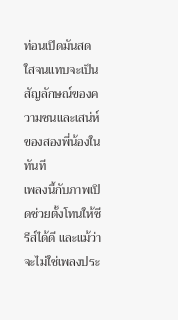ท่อนเปิดมันสดใสจนแทบจะเป็นสัญลักษณ์ของความซนและเสน่ห์ของสองพี่น้องในทันที
เพลงนี้กับภาพเปิดช่วยตั้งโทนให้ซีรีส์ได้ดี และแม้ว่าจะไม่ใช่เพลงประ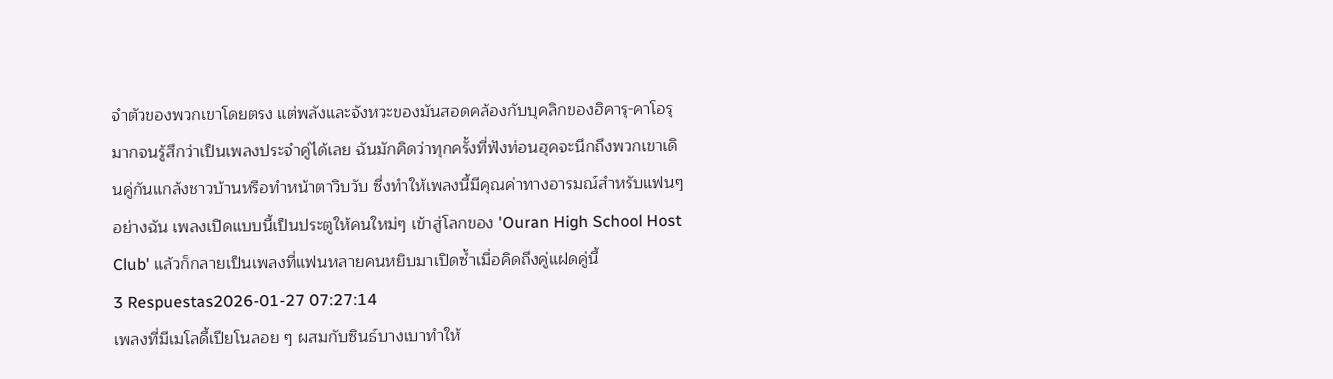จำตัวของพวกเขาโดยตรง แต่พลังและจังหวะของมันสอดคล้องกับบุคลิกของฮิคารุ-คาโอรุมากจนรู้สึกว่าเป็นเพลงประจำคู่ได้เลย ฉันมักคิดว่าทุกครั้งที่ฟังท่อนฮุคจะนึกถึงพวกเขาเดินคู่กันแกล้งชาวบ้านหรือทำหน้าตาวิบวับ ซึ่งทำให้เพลงนี้มีคุณค่าทางอารมณ์สำหรับแฟนๆ อย่างฉัน เพลงเปิดแบบนี้เป็นประตูให้คนใหม่ๆ เข้าสู่โลกของ 'Ouran High School Host Club' แล้วก็กลายเป็นเพลงที่แฟนหลายคนหยิบมาเปิดซ้ำเมื่อคิดถึงคู่แฝดคู่นี้
3 Respuestas2026-01-27 07:27:14
เพลงที่มีเมโลดี้เปียโนลอย ๆ ผสมกับซินธ์บางเบาทำให้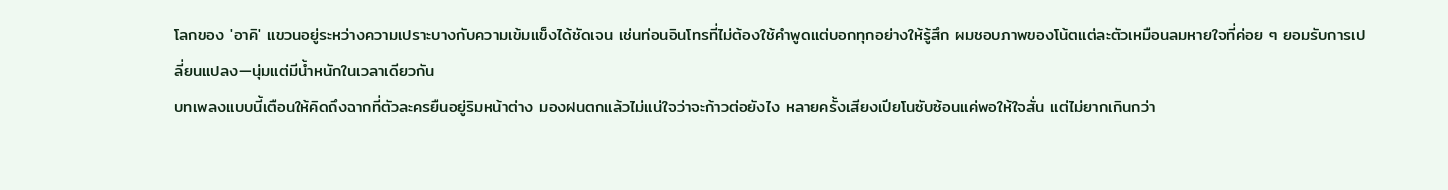โลกของ 'อาคิ' แขวนอยู่ระหว่างความเปราะบางกับความเข้มแข็งได้ชัดเจน เช่นท่อนอินโทรที่ไม่ต้องใช้คำพูดแต่บอกทุกอย่างให้รู้สึก ผมชอบภาพของโน้ตแต่ละตัวเหมือนลมหายใจที่ค่อย ๆ ยอมรับการเปลี่ยนแปลง—นุ่มแต่มีน้ำหนักในเวลาเดียวกัน
บทเพลงแบบนี้เตือนให้คิดถึงฉากที่ตัวละครยืนอยู่ริมหน้าต่าง มองฝนตกแล้วไม่แน่ใจว่าจะก้าวต่อยังไง หลายครั้งเสียงเปียโนซับซ้อนแค่พอให้ใจสั่น แต่ไม่ยากเกินกว่า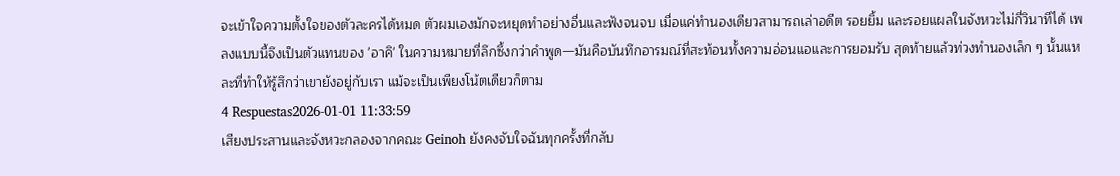จะเข้าใจความตั้งใจของตัวละครได้หมด ตัวผมเองมักจะหยุดทำอย่างอื่นและฟังจนจบ เมื่อแค่ทำนองเดียวสามารถเล่าอดีต รอยยิ้ม และรอยแผลในจังหวะไม่กี่วินาทีได้ เพลงแบบนี้จึงเป็นตัวแทนของ 'อาคิ' ในความหมายที่ลึกซึ้งกว่าคำพูด—มันคือบันทึกอารมณ์ที่สะท้อนทั้งความอ่อนแอและการยอมรับ สุดท้ายแล้วท่วงทำนองเล็ก ๆ นั้นแหละที่ทำให้รู้สึกว่าเขายังอยู่กับเรา แม้จะเป็นเพียงโน้ตเดียวก็ตาม
4 Respuestas2026-01-01 11:33:59
เสียงประสานและจังหวะกลองจากคณะ Geinoh ยังคงจับใจฉันทุกครั้งที่กลับ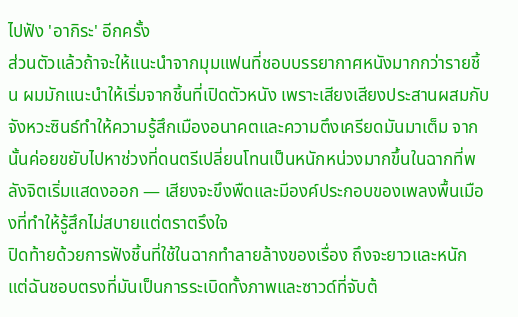ไปฟัง 'อากิระ' อีกครั้ง
ส่วนตัวแล้วถ้าจะให้แนะนำจากมุมแฟนที่ชอบบรรยากาศหนังมากกว่ารายชิ้น ผมมักแนะนำให้เริ่มจากชิ้นที่เปิดตัวหนัง เพราะเสียงเสียงประสานผสมกับจังหวะซินธ์ทำให้ความรู้สึกเมืองอนาคตและความตึงเครียดมันมาเต็ม จากนั้นค่อยขยับไปหาช่วงที่ดนตรีเปลี่ยนโทนเป็นหนักหน่วงมากขึ้นในฉากที่พลังจิตเริ่มแสดงออก — เสียงจะขึงพืดและมีองค์ประกอบของเพลงพื้นเมืองที่ทำให้รู้สึกไม่สบายแต่ตราตรึงใจ
ปิดท้ายด้วยการฟังชิ้นที่ใช้ในฉากทำลายล้างของเรื่อง ถึงจะยาวและหนัก แต่ฉันชอบตรงที่มันเป็นการระเบิดทั้งภาพและซาวด์ที่จับต้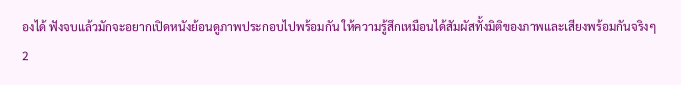องได้ ฟังจบแล้วมักจะอยากเปิดหนังย้อนดูภาพประกอบไปพร้อมกัน ให้ความรู้สึกเหมือนได้สัมผัสทั้งมิติของภาพและเสียงพร้อมกันจริงๆ
2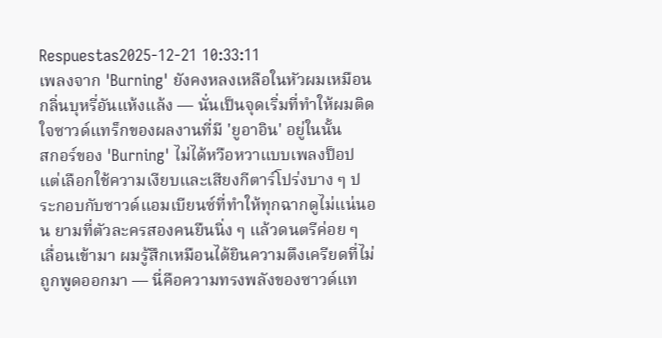Respuestas2025-12-21 10:33:11
เพลงจาก 'Burning' ยังคงหลงเหลือในหัวผมเหมือนกลิ่นบุหรี่อันแห้งแล้ง — นั่นเป็นจุดเริ่มที่ทำให้ผมติดใจซาวด์แทร็กของผลงานที่มี 'ยูอาอิน' อยู่ในนั้น
สกอร์ของ 'Burning' ไม่ได้หวือหวาแบบเพลงป็อป แต่เลือกใช้ความเงียบและเสียงกีตาร์โปร่งบาง ๆ ประกอบกับซาวด์แอมเบียนซ์ที่ทำให้ทุกฉากดูไม่แน่นอน ยามที่ตัวละครสองคนยืนนิ่ง ๆ แล้วดนตรีค่อย ๆ เลื่อนเข้ามา ผมรู้สึกเหมือนได้ยินความตึงเครียดที่ไม่ถูกพูดออกมา — นี่คือความทรงพลังของซาวด์แท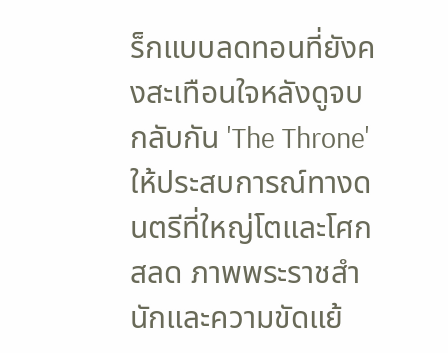ร็กแบบลดทอนที่ยังคงสะเทือนใจหลังดูจบ
กลับกัน 'The Throne' ให้ประสบการณ์ทางดนตรีที่ใหญ่โตและโศกสลด ภาพพระราชสำนักและความขัดแย้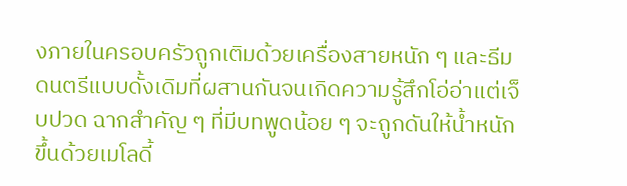งภายในครอบครัวถูกเติมด้วยเครื่องสายหนัก ๆ และธีมดนตรีแบบดั้งเดิมที่ผสานกันจนเกิดความรู้สึกโอ่อ่าแต่เจ็บปวด ฉากสำคัญ ๆ ที่มีบทพูดน้อย ๆ จะถูกดันให้น้ำหนักขึ้นด้วยเมโลดี้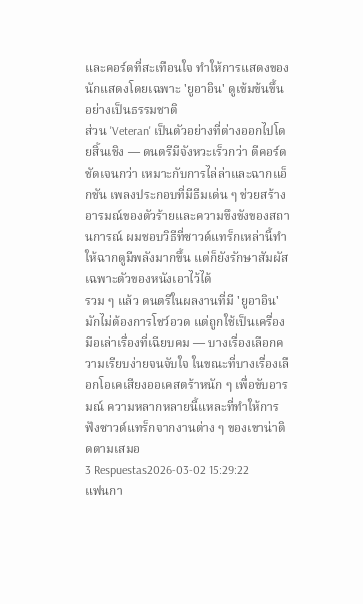และคอร์ดที่สะเทือนใจ ทำให้การแสดงของนักแสดงโดยเฉพาะ 'ยูอาอิน' ดูเข้มข้นขึ้นอย่างเป็นธรรมชาติ
ส่วน 'Veteran' เป็นตัวอย่างที่ต่างออกไปโดยสิ้นเชิง — ดนตรีมีจังหวะเร็วกว่า ตีคอร์ดชัดเจนกว่า เหมาะกับการไล่ล่าและฉากแอ็กชัน เพลงประกอบที่มีธีมเด่น ๆ ช่วยสร้างอารมณ์ของตัวร้ายและความขึงขังของสถานการณ์ ผมชอบวิธีที่ซาวด์แทร็กเหล่านี้ทำให้ฉากดูมีพลังมากขึ้น แต่ก็ยังรักษาสัมผัสเฉพาะตัวของหนังเอาไว้ได้
รวม ๆ แล้ว ดนตรีในผลงานที่มี 'ยูอาอิน' มักไม่ต้องการโชว์อวด แต่ถูกใช้เป็นเครื่องมือเล่าเรื่องที่เฉียบคม — บางเรื่องเลือกความเรียบง่ายจนจับใจ ในขณะที่บางเรื่องเลือกโอเคเสียงออเคสตร้าหนัก ๆ เพื่อขับอารมณ์ ความหลากหลายนี้แหละที่ทำให้การฟังซาวด์แทร็กจากงานต่าง ๆ ของเขาน่าติดตามเสมอ
3 Respuestas2026-03-02 15:29:22
แฟนกา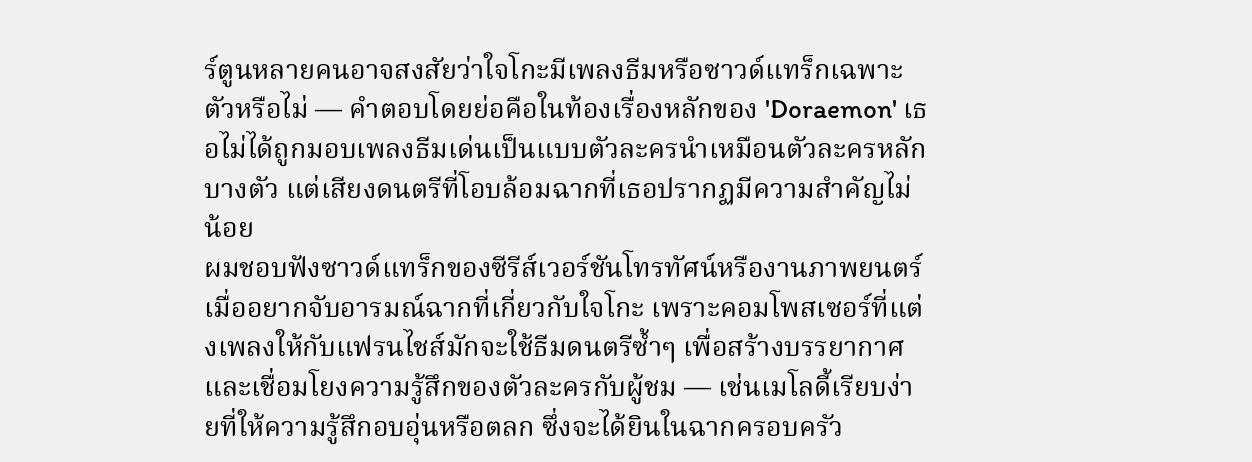ร์ตูนหลายคนอาจสงสัยว่าใจโกะมีเพลงธีมหรือซาวด์แทร็กเฉพาะตัวหรือไม่ — คำตอบโดยย่อคือในท้องเรื่องหลักของ 'Doraemon' เธอไม่ได้ถูกมอบเพลงธีมเด่นเป็นแบบตัวละครนำเหมือนตัวละครหลักบางตัว แต่เสียงดนตรีที่โอบล้อมฉากที่เธอปรากฏมีความสำคัญไม่น้อย
ผมชอบฟังซาวด์แทร็กของซีรีส์เวอร์ชันโทรทัศน์หรืองานภาพยนตร์เมื่ออยากจับอารมณ์ฉากที่เกี่ยวกับใจโกะ เพราะคอมโพสเซอร์ที่แต่งเพลงให้กับแฟรนไชส์มักจะใช้ธีมดนตรีซ้ำๆ เพื่อสร้างบรรยากาศและเชื่อมโยงความรู้สึกของตัวละครกับผู้ชม — เช่นเมโลดี้เรียบง่ายที่ให้ความรู้สึกอบอุ่นหรือตลก ซึ่งจะได้ยินในฉากครอบครัว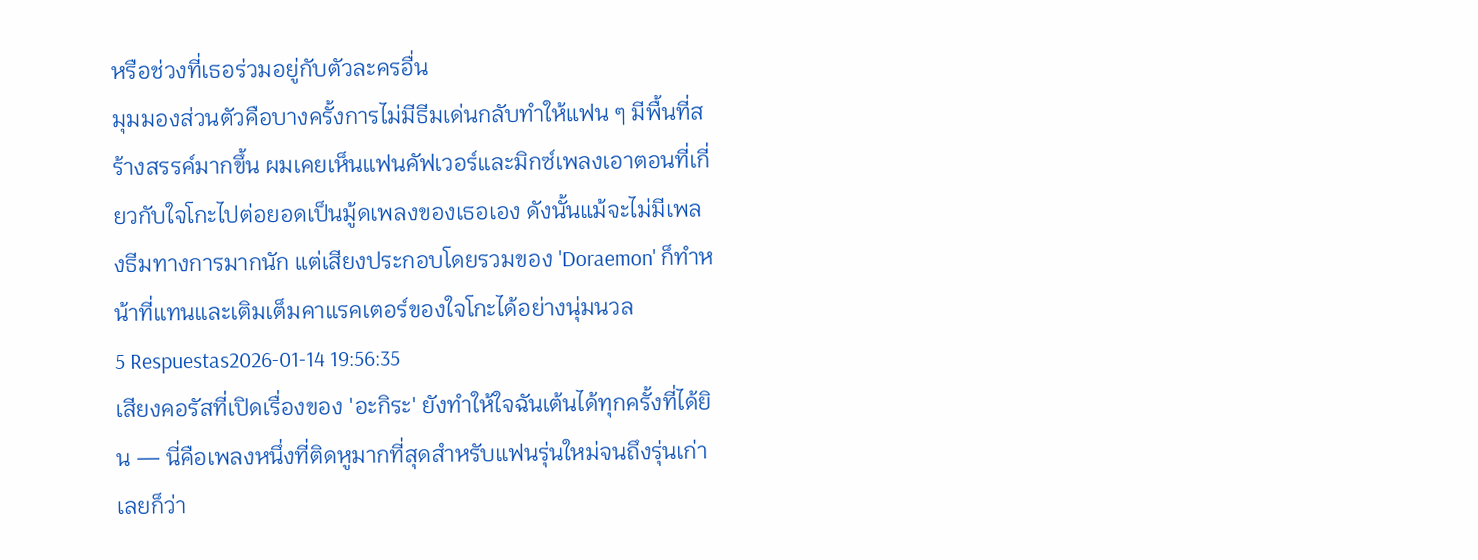หรือช่วงที่เธอร่วมอยู่กับตัวละครอื่น
มุมมองส่วนตัวคือบางครั้งการไม่มีธีมเด่นกลับทำให้แฟน ๆ มีพื้นที่สร้างสรรค์มากขึ้น ผมเคยเห็นแฟนคัฟเวอร์และมิกซ์เพลงเอาตอนที่เกี่ยวกับใจโกะไปต่อยอดเป็นมู้ดเพลงของเธอเอง ดังนั้นแม้จะไม่มีเพลงธีมทางการมากนัก แต่เสียงประกอบโดยรวมของ 'Doraemon' ก็ทำหน้าที่แทนและเติมเต็มคาแรคเตอร์ของใจโกะได้อย่างนุ่มนวล
5 Respuestas2026-01-14 19:56:35
เสียงคอรัสที่เปิดเรื่องของ 'อะกิระ' ยังทำให้ใจฉันเต้นได้ทุกครั้งที่ได้ยิน — นี่คือเพลงหนึ่งที่ติดหูมากที่สุดสำหรับแฟนรุ่นใหม่จนถึงรุ่นเก่าเลยก็ว่า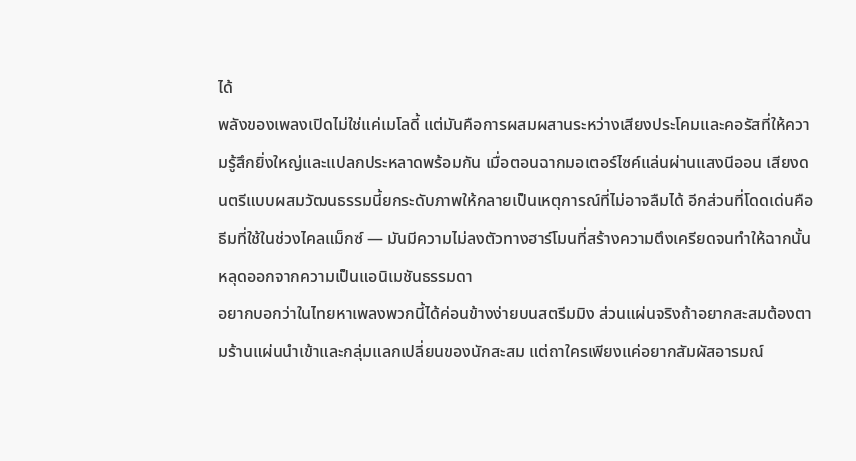ได้
พลังของเพลงเปิดไม่ใช่แค่เมโลดี้ แต่มันคือการผสมผสานระหว่างเสียงประโคมและคอรัสที่ให้ความรู้สึกยิ่งใหญ่และแปลกประหลาดพร้อมกัน เมื่อตอนฉากมอเตอร์ไซค์แล่นผ่านแสงนีออน เสียงดนตรีแบบผสมวัฒนธรรมนี้ยกระดับภาพให้กลายเป็นเหตุการณ์ที่ไม่อาจลืมได้ อีกส่วนที่โดดเด่นคือธีมที่ใช้ในช่วงไคลแม็กซ์ — มันมีความไม่ลงตัวทางฮาร์โมนที่สร้างความตึงเครียดจนทำให้ฉากนั้นหลุดออกจากความเป็นแอนิเมชันธรรมดา
อยากบอกว่าในไทยหาเพลงพวกนี้ได้ค่อนข้างง่ายบนสตรีมมิง ส่วนแผ่นจริงถ้าอยากสะสมต้องตามร้านแผ่นนำเข้าและกลุ่มแลกเปลี่ยนของนักสะสม แต่ถาใครเพียงแค่อยากสัมผัสอารมณ์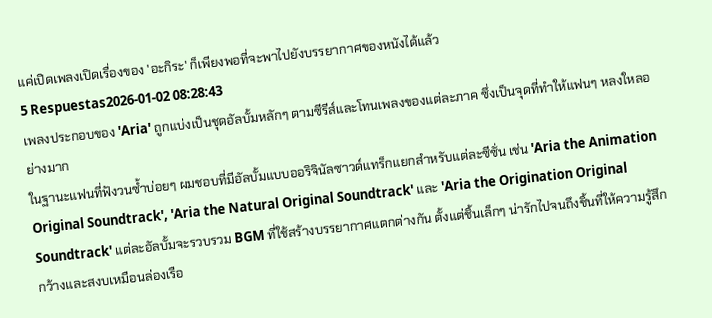แค่เปิดเพลงเปิดเรื่องของ 'อะกิระ' ก็เพียงพอที่จะพาไปยังบรรยากาศของหนังได้แล้ว
5 Respuestas2026-01-02 08:28:43
เพลงประกอบของ 'Aria' ถูกแบ่งเป็นชุดอัลบั้มหลักๆ ตามซีรีส์และโทนเพลงของแต่ละภาค ซึ่งเป็นจุดที่ทำให้แฟนๆ หลงใหลอย่างมาก
ในฐานะแฟนที่ฟังวนซ้ำบ่อยๆ ผมชอบที่มีอัลบั้มแบบออริจินัลซาวด์แทร็กแยกสำหรับแต่ละซีซั่น เช่น 'Aria the Animation Original Soundtrack', 'Aria the Natural Original Soundtrack' และ 'Aria the Origination Original Soundtrack' แต่ละอัลบั้มจะรวบรวม BGM ที่ใช้สร้างบรรยากาศแตกต่างกัน ตั้งแต่ชิ้นเล็กๆ น่ารักไปจนถึงชิ้นที่ให้ความรู้สึกกว้างและสงบเหมือนล่องเรือ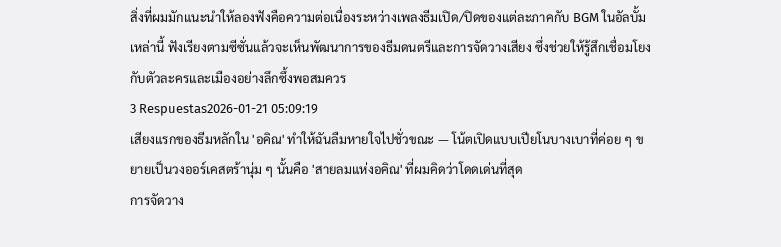สิ่งที่ผมมักแนะนำให้ลองฟังคือความต่อเนื่องระหว่างเพลงธีมเปิด/ปิดของแต่ละภาคกับ BGM ในอัลบั้มเหล่านี้ ฟังเรียงตามซีซั่นแล้วจะเห็นพัฒนาการของธีมดนตรีและการจัดวางเสียง ซึ่งช่วยให้รู้สึกเชื่อมโยงกับตัวละครและเมืองอย่างลึกซึ้งพอสมควร
3 Respuestas2026-01-21 05:09:19
เสียงแรกของธีมหลักใน 'อคิณ' ทำให้ฉันลืมหายใจไปชั่วขณะ — โน้ตเปิดแบบเปียโนบางเบาที่ค่อย ๆ ขยายเป็นวงออร์เคสตร้านุ่ม ๆ นั้นคือ 'สายลมแห่งอคิณ' ที่ผมคิดว่าโดดเด่นที่สุด
การจัดวาง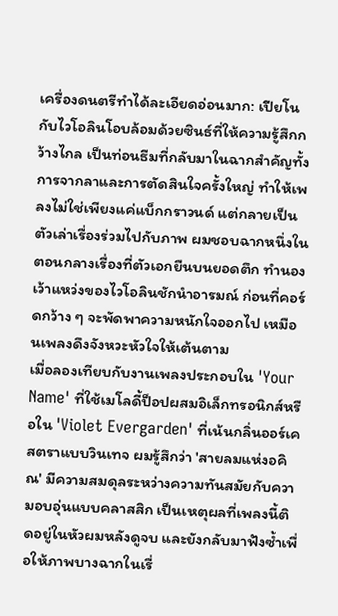เครื่องดนตรีทำได้ละเอียดอ่อนมาก: เปียโนกับไวโอลินโอบล้อมด้วยซินธ์ที่ให้ความรู้สึกกว้างไกล เป็นท่อนธีมที่กลับมาในฉากสำคัญทั้งการจากลาและการตัดสินใจครั้งใหญ่ ทำให้เพลงไม่ใช่เพียงแค่แบ็กกราวนด์ แต่กลายเป็นตัวเล่าเรื่องร่วมไปกับภาพ ผมชอบฉากหนึ่งในตอนกลางเรื่องที่ตัวเอกยืนบนยอดตึก ทำนองเว้าแหว่งของไวโอลินชักนำอารมณ์ ก่อนที่คอร์ดกว้าง ๆ จะพัดพาความหนักใจออกไป เหมือนเพลงดึงจังหวะหัวใจให้เต้นตาม
เมื่อลองเทียบกับงานเพลงประกอบใน 'Your Name' ที่ใช้เมโลดี้ป็อปผสมอิเล็กทรอนิกส์หรือใน 'Violet Evergarden' ที่เน้นกลิ่นออร์เคสตราแบบวินเทจ ผมรู้สึกว่า 'สายลมแห่งอคิณ' มีความสมดุลระหว่างความทันสมัยกับความอบอุ่นแบบคลาสสิก เป็นเหตุผลที่เพลงนี้ติดอยู่ในหัวผมหลังดูจบ และยังกลับมาฟังซ้ำเพื่อให้ภาพบางฉากในเรื่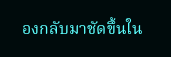องกลับมาชัดขึ้นใน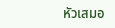หัวเสมอ